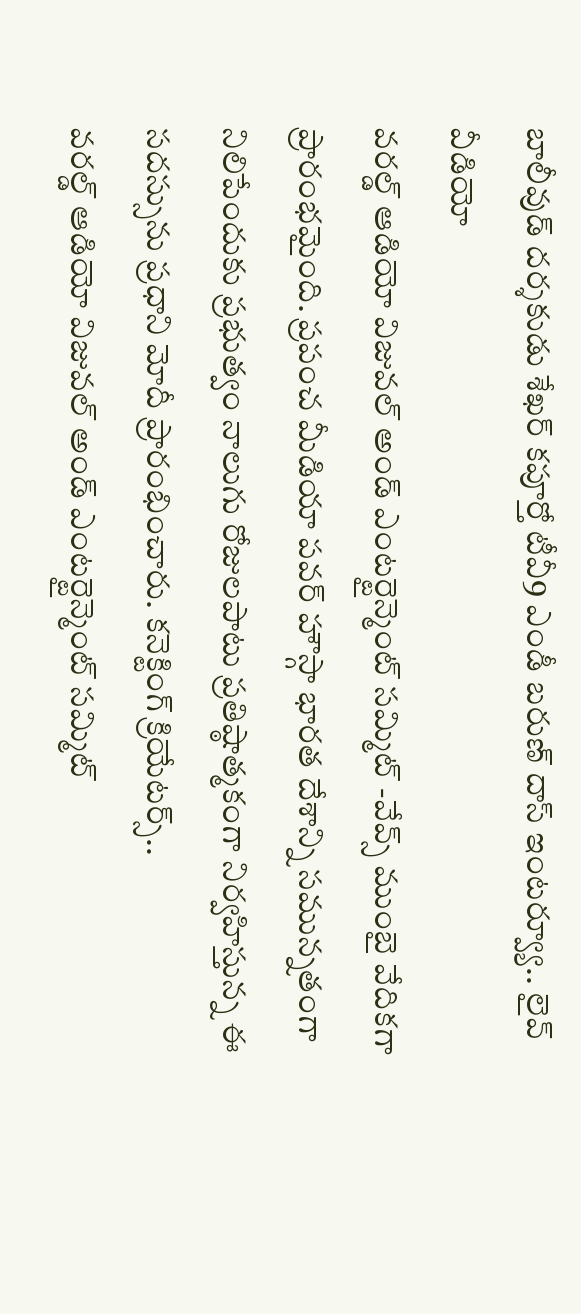బాలీవుడ్ దర్శకుడు శేఖర్ కపూర్తో టీవీ9 ఎండీ బరుణ్ దాస్ ఇంటర్వ్యూ.. లైవ్ వీడియో
వరల్డ్ ఆడియో విజువల్ అండ్ ఎంటర్టైన్మెంట్ సమ్మిట్ -వేవ్స్ ముంబై వేదికగా ప్రారంభమైంది. ప్రపంచ మీడియా పవర్ హౌస్గా భారత దేశాన్ని సమున్నతంగా నిలిపేందుకు ప్రభుత్వం నాలుగు రోజులపాటు ప్రతిష్ఠాత్మకంగా నిర్వహిస్తున్న ఈ సదస్సును ప్రధాని మోదీ ప్రారంభించారు. కనెక్టింగ్ క్రియేటర్స్..
వరల్డ్ ఆడియో విజువల్ అండ్ ఎంటర్టైన్మెంట్ సమ్మిట్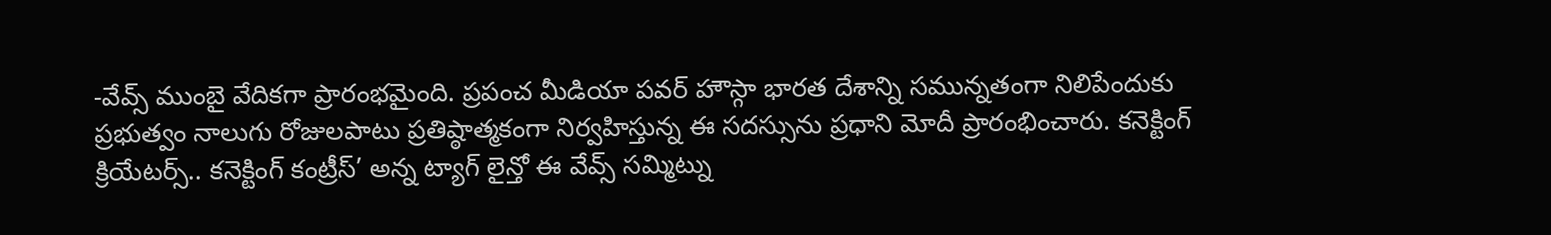-వేవ్స్ ముంబై వేదికగా ప్రారంభమైంది. ప్రపంచ మీడియా పవర్ హౌస్గా భారత దేశాన్ని సమున్నతంగా నిలిపేందుకు ప్రభుత్వం నాలుగు రోజులపాటు ప్రతిష్ఠాత్మకంగా నిర్వహిస్తున్న ఈ సదస్సును ప్రధాని మోదీ ప్రారంభించారు. కనెక్టింగ్ క్రియేటర్స్.. కనెక్టింగ్ కంట్రీస్’ అన్న ట్యాగ్ లైన్తో ఈ వేవ్స్ సమ్మిట్ను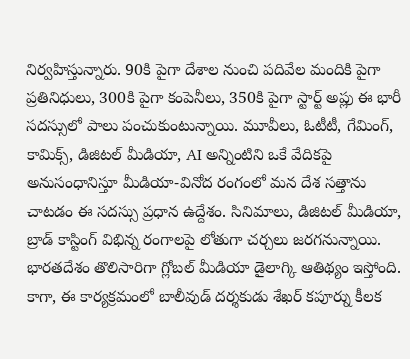నిర్వహిస్తున్నారు. 90కి పైగా దేశాల నుంచి పదివేల మందికి పైగా ప్రతినిధులు, 300కి పైగా కంపెనీలు, 350కి పైగా స్టార్ట్ అప్లు ఈ భారీ సదస్సులో పాలు పంచుకుంటున్నాయి. మూవీలు, ఓటీటీ, గేమింగ్, కామిక్స్, డిజిటల్ మీడియా, AI అన్నింటిని ఒకే వేదికపై అనుసంధానిస్తూ మీడియా-వినోద రంగంలో మన దేశ సత్తాను చాటడం ఈ సదస్సు ప్రధాన ఉద్దేశం. సినిమాలు, డిజిటల్ మీడియా, బ్రాడ్ కాస్టింగ్ విభిన్న రంగాలపై లోతుగా చర్చలు జరగనున్నాయి. భారతదేశం తొలిసారిగా గ్లోబల్ మీడియా డైలాగ్కి ఆతిథ్యం ఇస్తోంది. కాగా, ఈ కార్యక్రమంలో బాలీవుడ్ దర్శకుడు శేఖర్ కపూర్ను కీలక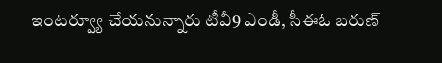ఇంటర్వ్యూ చేయనున్నారు టీవీ9 ఎండీ, సీఈఓ బరుణ్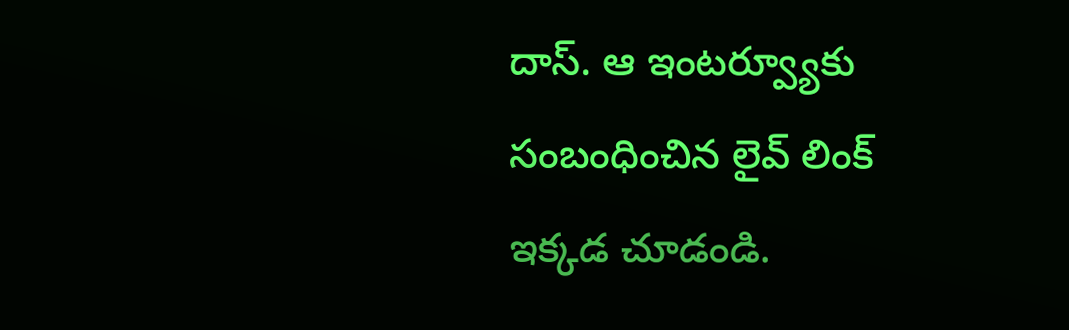దాస్. ఆ ఇంటర్వ్యూకు సంబంధించిన లైవ్ లింక్ ఇక్కడ చూడండి.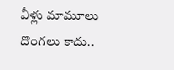వీళ్లు మామూలు దొంగలు కాదు..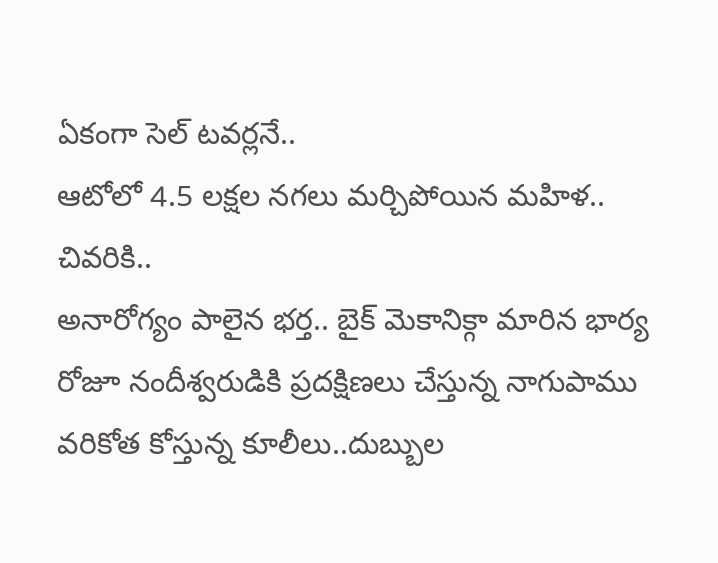ఏకంగా సెల్ టవర్లనే..
ఆటోలో 4.5 లక్షల నగలు మర్చిపోయిన మహిళ.. చివరికి..
అనారోగ్యం పాలైన భర్త.. బైక్ మెకానిక్గా మారిన భార్య
రోజూ నందీశ్వరుడికి ప్రదక్షిణలు చేస్తున్న నాగుపాము
వరికోత కోస్తున్న కూలీలు..దుబ్బుల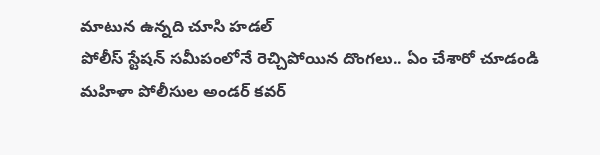మాటున ఉన్నది చూసి హడల్
పోలీస్ స్టేషన్ సమీపంలోనే రెచ్చిపోయిన దొంగలు.. ఏం చేశారో చూడండి
మహిళా పోలీసుల అండర్ కవర్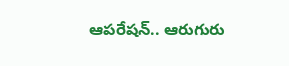ఆపరేషన్.. ఆరుగురు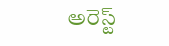అరెస్ట్